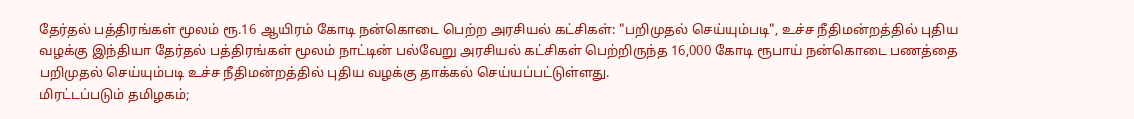தேர்தல் பத்திரங்கள் மூலம் ரூ.16 ஆயிரம் கோடி நன்கொடை பெற்ற அரசியல் கட்சிகள்: "பறிமுதல் செய்யும்படி", உச்ச நீதிமன்றத்தில் புதிய வழக்கு இந்தியா தேர்தல் பத்திரங்கள் மூலம் நாட்டின் பல்வேறு அரசியல் கட்சிகள் பெற்றிருந்த 16,000 கோடி ரூபாய் நன்கொடை பணத்தை பறிமுதல் செய்யும்படி உச்ச நீதிமன்றத்தில் புதிய வழக்கு தாக்கல் செய்யப்பட்டுள்ளது.
மிரட்டப்படும் தமிழகம்;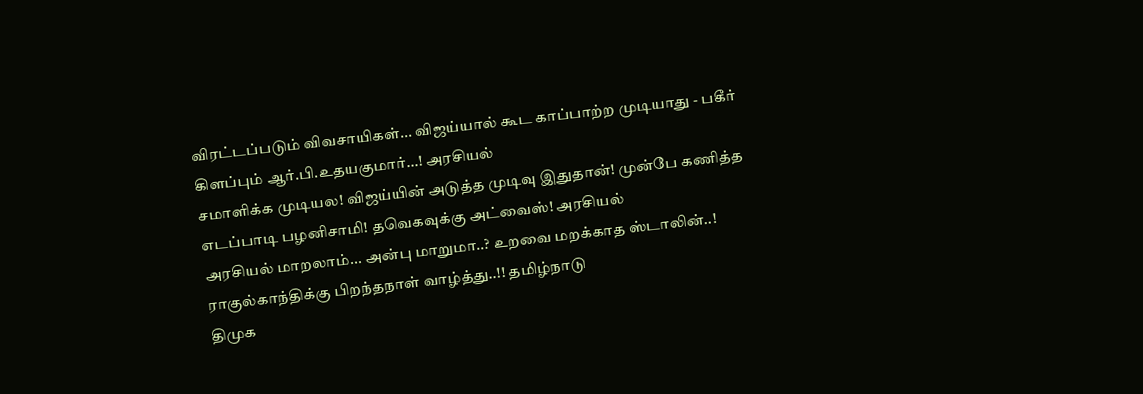விரட்டப்படும் விவசாயிகள்... விஜய்யால் கூட காப்பாற்ற முடியாது - பகீர் கிளப்பும் ஆர்.பி.உதயகுமார்...! அரசியல்
சமாளிக்க முடியல! விஜய்யின் அடுத்த முடிவு இதுதான்! முன்பே கணித்த எடப்பாடி பழனிசாமி! தவெகவுக்கு அட்வைஸ்! அரசியல்
அரசியல் மாறலாம்... அன்பு மாறுமா..? உறவை மறக்காத ஸ்டாலின்..! ராகுல்காந்திக்கு பிறந்தநாள் வாழ்த்து..!! தமிழ்நாடு
திமுக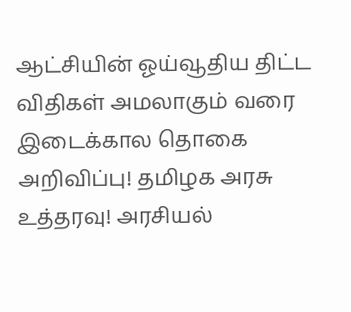ஆட்சியின் ஓய்வூதிய திட்ட விதிகள் அமலாகும் வரை இடைக்கால தொகை அறிவிப்பு! தமிழக அரசு உத்தரவு! அரசியல்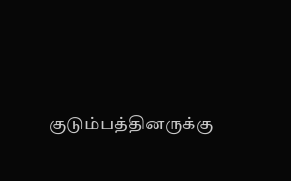குடும்பத்தினருக்கு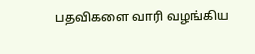பதவிகளை வாரி வழங்கிய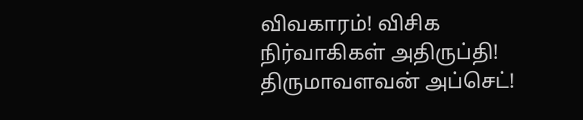விவகாரம்! விசிக நிர்வாகிகள் அதிருப்தி! திருமாவளவன் அப்செட்!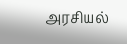அரசியல்